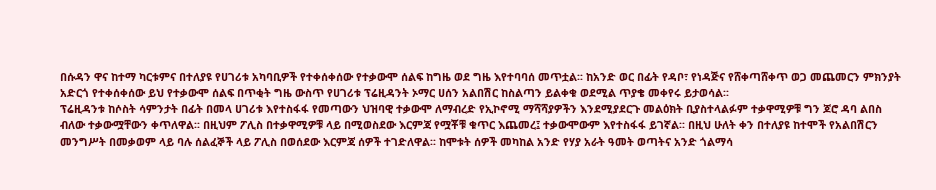በሱዳን ዋና ከተማ ካርቱምና በተለያዩ የሀገሪቱ አካባቢዎች የተቀሰቀሰው የተቃውሞ ሰልፍ ከግዜ ወደ ግዜ እየተባባሰ መጥቷል፡፡ ከአንድ ወር በፊት የዳቦ፣ የነዳጅና የሸቀጣሸቀጥ ወጋ መጨመርን ምክንያት አድርጎ የተቀሰቀሰው ይህ የተቃውሞ ሰልፍ በጥቂት ግዜ ውስጥ የሀገሪቱ ፕሬዚዳንት ኦማር ሀሰን አልበሽር ከስልጣን ይልቀቁ ወደሚል ጥያቄ መቀየሩ ይታወሳል፡፡
ፕሬዚዳንቱ ከሶስት ሳምንታት በፊት በመላ ሀገሪቱ እየተስፋፋ የመጣውን ህዝባዊ ተቃውሞ ለማብረድ የኢኮኖሚ ማሻሻያዎችን እንደሚያደርጉ መልዕክት ቢያስተላልፉም ተቃዋሚዎቹ ግን ጆሮ ዳባ ልበስ ብለው ተቃውሟቸውን ቀጥለዋል፡፡ በዚህም ፖሊስ በተቃዋሚዎቹ ላይ በሚወስደው እርምጃ የሟቾቹ ቁጥር እጨመረ፤ ተቃውሞውም እየተስፋፋ ይገኛል፡፡ በዚህ ሁለት ቀን በተለያዩ ከተሞች የአልበሽርን መንግሥት በመቃወም ላይ ባሉ ሰልፈኞች ላይ ፖሊስ በወሰደው እርምጃ ሰዎች ተገድለዋል፡፡ ከሞቱት ሰዎች መካከል አንድ የሃያ አራት ዓመት ወጣትና አንድ ጎልማሳ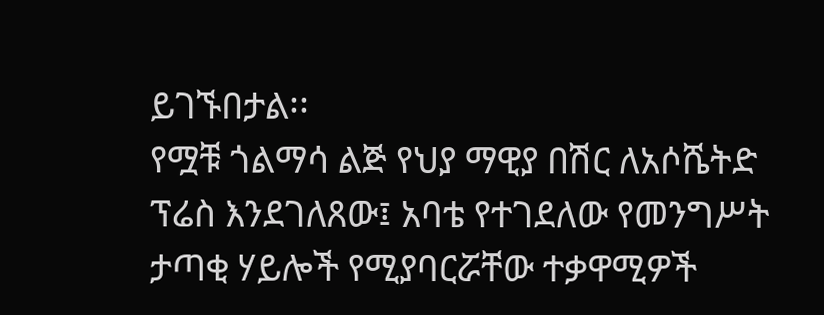ይገኙበታል፡፡
የሟቹ ጎልማሳ ልጅ የህያ ማዊያ በሽር ለአሶሼትድ ፕሬስ እንደገለጸው፤ አባቴ የተገደለው የመንግሥት ታጣቂ ሃይሎች የሚያባርሯቸው ተቃዋሚዎች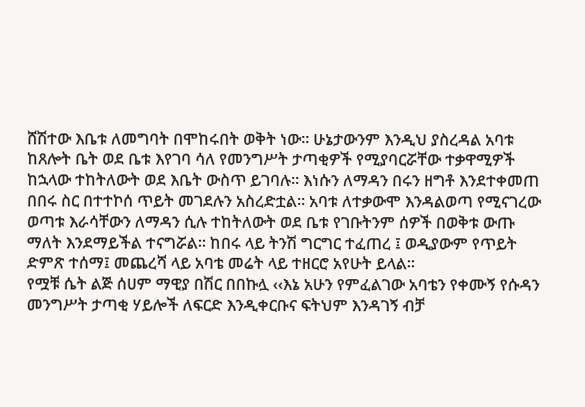ሸሽተው እቤቱ ለመግባት በሞከሩበት ወቅት ነው፡፡ ሁኔታውንም እንዲህ ያስረዳል አባቱ ከጸሎት ቤት ወደ ቤቱ እየገባ ሳለ የመንግሥት ታጣቂዎች የሚያባርሯቸው ተቃዋሚዎች ከኋላው ተከትለውት ወደ እቤት ውስጥ ይገባሉ፡፡ እነሱን ለማዳን በሩን ዘግቶ እንደተቀመጠ በበሩ ስር በተተኮሰ ጥይት መገደሉን አስረድቷል፡፡ አባቱ ለተቃውሞ እንዳልወጣ የሚናገረው ወጣቱ እራሳቸውን ለማዳን ሲሉ ተከትለውት ወደ ቤቱ የገቡትንም ሰዎች በወቅቱ ውጡ ማለት እንደማይችል ተናግሯል፡፡ ከበሩ ላይ ትንሽ ግርግር ተፈጠረ ፤ ወዲያውም የጥይት ድምጽ ተሰማ፤ መጨረሻ ላይ አባቴ መሬት ላይ ተዘርሮ አየሁት ይላል፡፡
የሟቹ ሴት ልጅ ሰሀም ማዊያ በሽር በበኩሏ ‹‹እኔ አሁን የምፈልገው አባቴን የቀሙኝ የሱዳን መንግሥት ታጣቂ ሃይሎች ለፍርድ እንዲቀርቡና ፍትህም እንዳገኝ ብቻ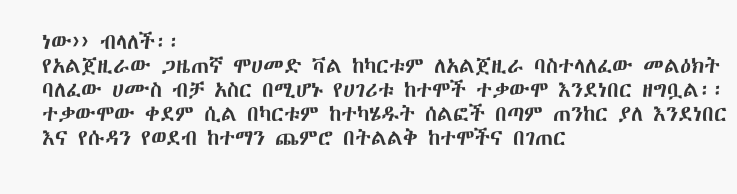ነው›› ብላለች፡፡
የአልጀዚራው ጋዜጠኛ ሞሀመድ ቫል ከካርቱም ለአልጀዚራ ባስተላለፈው መልዕክት ባለፈው ሀሙስ ብቻ አስር በሚሆኑ የሀገሪቱ ከተሞች ተቃውሞ እንደነበር ዘግቧል፡፡ ተቃውሞው ቀደም ሲል በካርቱም ከተካሄዱት ሰልፎች በጣም ጠንከር ያለ እንደነበር እና የሱዳን የወደብ ከተማን ጨምሮ በትልልቅ ከተሞችና በገጠር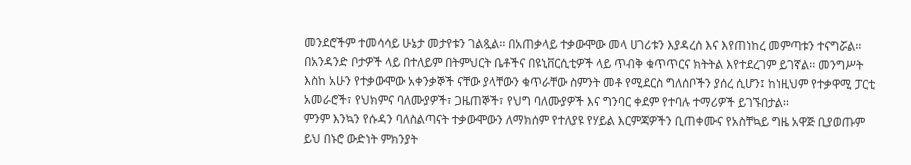መንደሮችም ተመሳሳይ ሁኔታ መታየቱን ገልጿል፡፡ በአጠቃላይ ተቃውሞው መላ ሀገሪቱን እያዳረሰ እና እየጠነከረ መምጣቱን ተናግሯል፡፡
በአንዳንድ ቦታዎች ላይ በተለይም በትምህርት ቤቶችና በዩኒቨርሲቲዎች ላይ ጥብቅ ቁጥጥርና ክትትል እየተደረገም ይገኛል፡፡ መንግሥት እስከ አሁን የተቃውሞው አቀንቃኞች ናቸው ያላቸውን ቁጥራቸው ስምንት መቶ የሚደርስ ግለሰቦችን ያሰረ ሲሆን፤ ከነዚህም የተቃዋሚ ፓርቲ አመራሮች፣ የህክምና ባለሙያዎች፣ ጋዜጠኞች፣ የህግ ባለሙያዎች እና ግንባር ቀደም የተባሉ ተማሪዎች ይገኙበታል፡፡
ምንም እንኳን የሱዳን ባለስልጣናት ተቃውሞውን ለማክሰም የተለያዩ የሃይል እርምጃዎችን ቢጠቀሙና የአስቸኳይ ግዜ አዋጅ ቢያወጡም ይህ በኑሮ ውድነት ምክንያት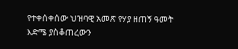የተቀሰቀሰው ህዝባዊ አመጽ የሃያ ዘጠኝ ዓመት እድሜ ያስቆጠረውን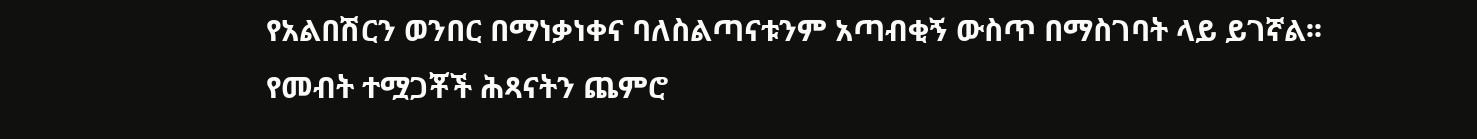የአልበሽርን ወንበር በማነቃነቀና ባለስልጣናቱንም አጣብቂኝ ውስጥ በማስገባት ላይ ይገኛል፡፡
የመብት ተሟጋቾች ሕጻናትን ጨምሮ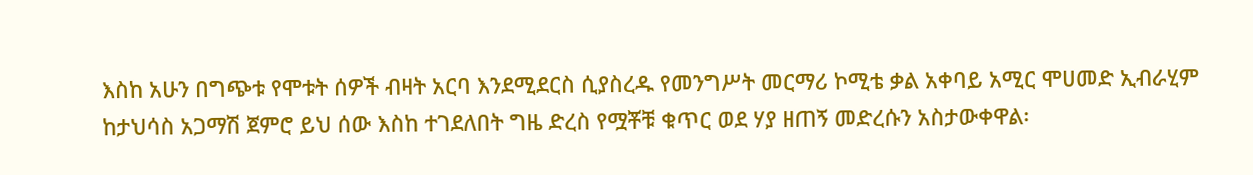እስከ አሁን በግጭቱ የሞቱት ሰዎች ብዛት አርባ እንደሚደርስ ሲያስረዱ የመንግሥት መርማሪ ኮሚቴ ቃል አቀባይ አሚር ሞሀመድ ኢብራሂም ከታህሳስ አጋማሽ ጀምሮ ይህ ሰው እስከ ተገደለበት ግዜ ድረስ የሟቾቹ ቁጥር ወደ ሃያ ዘጠኝ መድረሱን አስታውቀዋል፡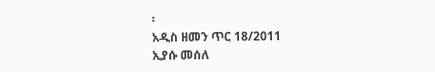፡
አዲስ ዘመን ጥር 18/2011
ኢያሱ መሰለ